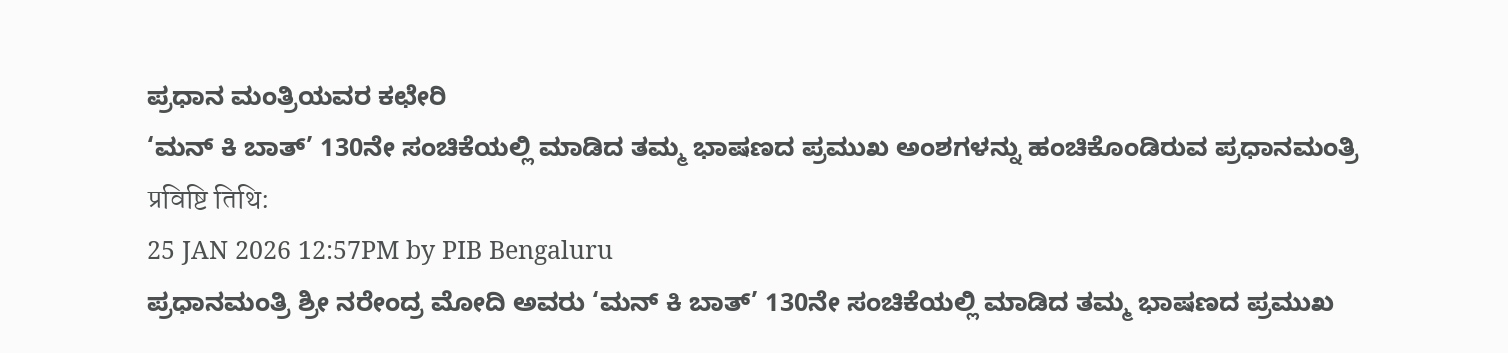ಪ್ರಧಾನ ಮಂತ್ರಿಯವರ ಕಛೇರಿ
‘ಮನ್ ಕಿ ಬಾತ್’ 130ನೇ ಸಂಚಿಕೆಯಲ್ಲಿ ಮಾಡಿದ ತಮ್ಮ ಭಾಷಣದ ಪ್ರಮುಖ ಅಂಶಗಳನ್ನು ಹಂಚಿಕೊಂಡಿರುವ ಪ್ರಧಾನಮಂತ್ರಿ
प्रविष्टि तिथि:
25 JAN 2026 12:57PM by PIB Bengaluru
ಪ್ರಧಾನಮಂತ್ರಿ ಶ್ರೀ ನರೇಂದ್ರ ಮೋದಿ ಅವರು ‘ಮನ್ ಕಿ ಬಾತ್’ 130ನೇ ಸಂಚಿಕೆಯಲ್ಲಿ ಮಾಡಿದ ತಮ್ಮ ಭಾಷಣದ ಪ್ರಮುಖ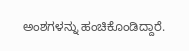ಅಂಶಗಳನ್ನು ಹಂಚಿಕೊಂಡಿದ್ದಾರೆ.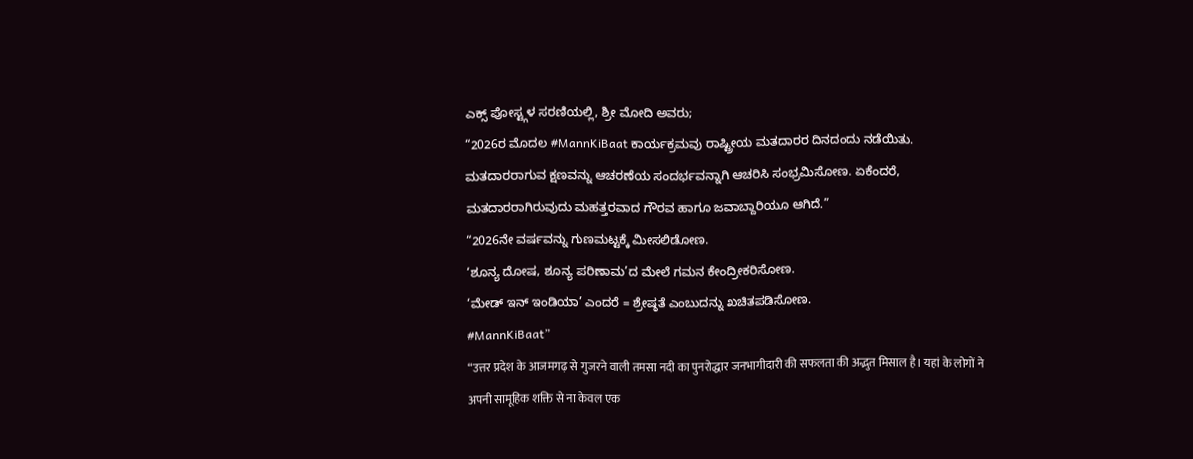ಎಕ್ಸ್ ಪೋಸ್ಟ್ಗಳ ಸರಣಿಯಲ್ಲಿ, ಶ್ರೀ ಮೋದಿ ಅವರು;
“2026ರ ಮೊದಲ #MannKiBaat ಕಾರ್ಯಕ್ರಮವು ರಾಷ್ಟ್ರೀಯ ಮತದಾರರ ದಿನದಂದು ನಡೆಯಿತು.
ಮತದಾರರಾಗುವ ಕ್ಷಣವನ್ನು ಆಚರಣೆಯ ಸಂದರ್ಭವನ್ನಾಗಿ ಆಚರಿಸಿ ಸಂಭ್ರಮಿಸೋಣ. ಏಕೆಂದರೆ, ಮತದಾರರಾಗಿರುವುದು ಮಹತ್ತರವಾದ ಗೌರವ ಹಾಗೂ ಜವಾಬ್ದಾರಿಯೂ ಆಗಿದೆ.”
“2026ನೇ ವರ್ಷವನ್ನು ಗುಣಮಟ್ಟಕ್ಕೆ ಮೀಸಲಿಡೋಣ.
‘ಶೂನ್ಯ ದೋಷ, ಶೂನ್ಯ ಪರಿಣಾಮ’ದ ಮೇಲೆ ಗಮನ ಕೇಂದ್ರೀಕರಿಸೋಣ.
‘ಮೇಡ್ ಇನ್ ಇಂಡಿಯಾ’ ಎಂದರೆ = ಶ್ರೇಷ್ಠತೆ ಎಂಬುದನ್ನು ಖಚಿತಪಡಿಸೋಣ.
#MannKiBaat”
“उत्तर प्रदेश के आजमगढ़ से गुजरने वाली तमसा नदी का पुनरोद्धार जनभागीदारी की सफलता की अद्भुत मिसाल है। यहां के लोगों ने अपनी सामूहिक शक्ति से ना केवल एक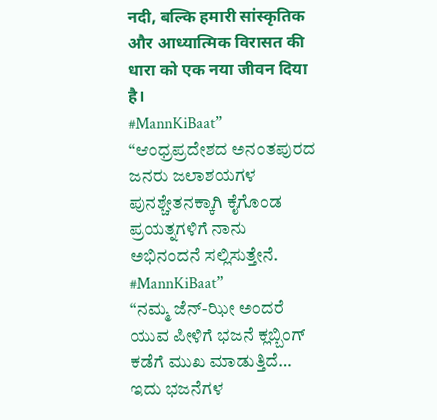नदी, बल्कि हमारी सांस्कृतिक और आध्यात्मिक विरासत की धारा को एक नया जीवन दिया है।
#MannKiBaat”
“ಆಂಧ್ರಪ್ರದೇಶದ ಅನಂತಪುರದ ಜನರು ಜಲಾಶಯಗಳ ಪುನಶ್ಚೇತನಕ್ಕಾಗಿ ಕೈಗೊಂಡ ಪ್ರಯತ್ನಗಳಿಗೆ ನಾನು ಅಭಿನಂದನೆ ಸಲ್ಲಿಸುತ್ತೇನೆ.
#MannKiBaat”
“ನಮ್ಮ ಜೆನ್-ಝೀ ಅಂದರೆ ಯುವ ಪೀಳಿಗೆ ಭಜನೆ ಕ್ಲಬ್ಬಿಂಗ್ ಕಡೆಗೆ ಮುಖ ಮಾಡುತ್ತಿದೆ… ಇದು ಭಜನೆಗಳ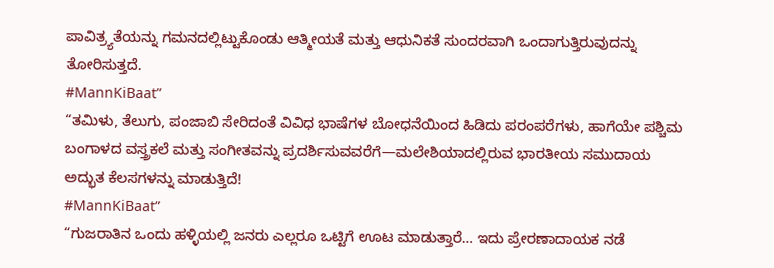ಪಾವಿತ್ರ್ಯತೆಯನ್ನು ಗಮನದಲ್ಲಿಟ್ಟುಕೊಂಡು ಆತ್ಮೀಯತೆ ಮತ್ತು ಆಧುನಿಕತೆ ಸುಂದರವಾಗಿ ಒಂದಾಗುತ್ತಿರುವುದನ್ನು ತೋರಿಸುತ್ತದೆ.
#MannKiBaat”
“ತಮಿಳು, ತೆಲುಗು, ಪಂಜಾಬಿ ಸೇರಿದಂತೆ ವಿವಿಧ ಭಾಷೆಗಳ ಬೋಧನೆಯಿಂದ ಹಿಡಿದು ಪರಂಪರೆಗಳು, ಹಾಗೆಯೇ ಪಶ್ಚಿಮ ಬಂಗಾಳದ ವಸ್ತ್ರಕಲೆ ಮತ್ತು ಸಂಗೀತವನ್ನು ಪ್ರದರ್ಶಿಸುವವರೆಗೆ—ಮಲೇಶಿಯಾದಲ್ಲಿರುವ ಭಾರತೀಯ ಸಮುದಾಯ ಅದ್ಭುತ ಕೆಲಸಗಳನ್ನು ಮಾಡುತ್ತಿದೆ!
#MannKiBaat”
“ಗುಜರಾತಿನ ಒಂದು ಹಳ್ಳಿಯಲ್ಲಿ ಜನರು ಎಲ್ಲರೂ ಒಟ್ಟಿಗೆ ಊಟ ಮಾಡುತ್ತಾರೆ… ಇದು ಪ್ರೇರಣಾದಾಯಕ ನಡೆ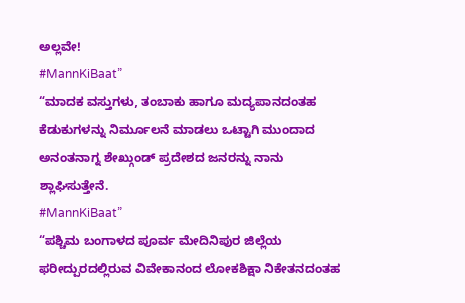ಅಲ್ಲವೇ!
#MannKiBaat”
“ಮಾದಕ ವಸ್ತುಗಳು, ತಂಬಾಕು ಹಾಗೂ ಮದ್ಯಪಾನದಂತಹ ಕೆಡುಕುಗಳನ್ನು ನಿರ್ಮೂಲನೆ ಮಾಡಲು ಒಟ್ಟಾಗಿ ಮುಂದಾದ ಅನಂತನಾಗ್ನ ಶೇಖ್ಗುಂಡ್ ಪ್ರದೇಶದ ಜನರನ್ನು ನಾನು ಶ್ಲಾಘಿಸುತ್ತೇನೆ.
#MannKiBaat”
“ಪಶ್ಚಿಮ ಬಂಗಾಳದ ಪೂರ್ವ ಮೇದಿನಿಪುರ ಜಿಲ್ಲೆಯ ಫರೀದ್ಪುರದಲ್ಲಿರುವ ವಿವೇಕಾನಂದ ಲೋಕಶಿಕ್ಷಾ ನಿಕೇತನದಂತಹ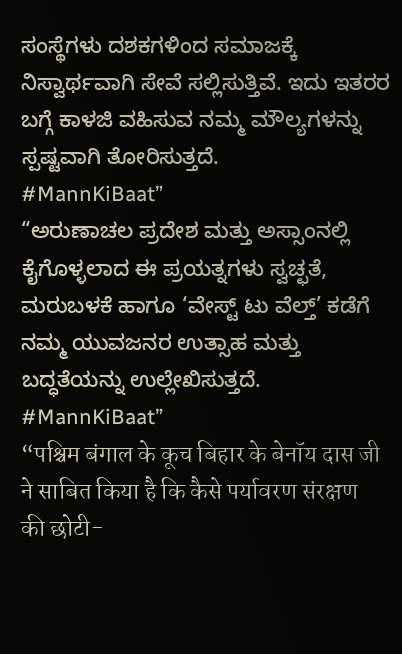ಸಂಸ್ಥೆಗಳು ದಶಕಗಳಿಂದ ಸಮಾಜಕ್ಕೆ ನಿಸ್ವಾರ್ಥವಾಗಿ ಸೇವೆ ಸಲ್ಲಿಸುತ್ತಿವೆ. ಇದು ಇತರರ ಬಗ್ಗೆ ಕಾಳಜಿ ವಹಿಸುವ ನಮ್ಮ ಮೌಲ್ಯಗಳನ್ನು ಸ್ಪಷ್ಟವಾಗಿ ತೋರಿಸುತ್ತದೆ.
#MannKiBaat”
“ಅರುಣಾಚಲ ಪ್ರದೇಶ ಮತ್ತು ಅಸ್ಸಾಂನಲ್ಲಿ ಕೈಗೊಳ್ಳಲಾದ ಈ ಪ್ರಯತ್ನಗಳು ಸ್ವಚ್ಛತೆ, ಮರುಬಳಕೆ ಹಾಗೂ ‘ವೇಸ್ಟ್ ಟು ವೆಲ್ತ್’ ಕಡೆಗೆ ನಮ್ಮ ಯುವಜನರ ಉತ್ಸಾಹ ಮತ್ತು ಬದ್ಧತೆಯನ್ನು ಉಲ್ಲೇಖಿಸುತ್ತದೆ.
#MannKiBaat”
“पश्चिम बंगाल के कूच बिहार के बेनॉय दास जी ने साबित किया है कि कैसे पर्यावरण संरक्षण की छोटी-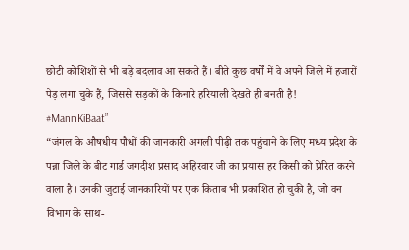छोटी कोशिशों से भी बड़े बदलाव आ सकते हैं। बीते कुछ वर्षों में वे अपने जिले में हजारों पेड़ लगा चुके हैं, जिससे सड़कों के किनारे हरियाली देखते ही बनती है!
#MannKiBaat”
“जंगल के औषधीय पौधों की जानकारी अगली पीढ़ी तक पहुंचाने के लिए मध्य प्रदेश के पन्ना जिले के बीट गार्ड जगदीश प्रसाद अहिरवार जी का प्रयास हर किसी को प्रेरित करने वाला है। उनकी जुटाई जानकारियों पर एक किताब भी प्रकाशित हो चुकी है, जो वन विभाग के साथ-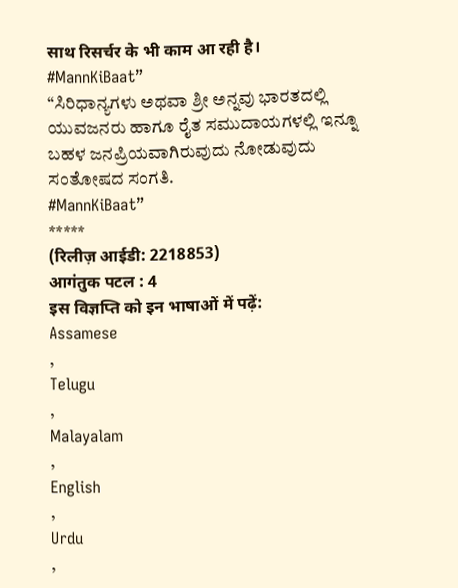साथ रिसर्चर के भी काम आ रही है।
#MannKiBaat”
“ಸಿರಿಧಾನ್ಯಗಳು ಅಥವಾ ಶ್ರೀ ಅನ್ನವು ಭಾರತದಲ್ಲಿ ಯುವಜನರು ಹಾಗೂ ರೈತ ಸಮುದಾಯಗಳಲ್ಲಿ ಇನ್ನೂ ಬಹಳ ಜನಪ್ರಿಯವಾಗಿರುವುದು ನೋಡುವುದು ಸಂತೋಷದ ಸಂಗತಿ.
#MannKiBaat”
*****
(रिलीज़ आईडी: 2218853)
आगंतुक पटल : 4
इस विज्ञप्ति को इन भाषाओं में पढ़ें:
Assamese
,
Telugu
,
Malayalam
,
English
,
Urdu
,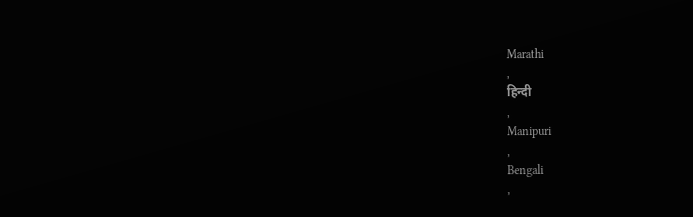Marathi
,
हिन्दी
,
Manipuri
,
Bengali
,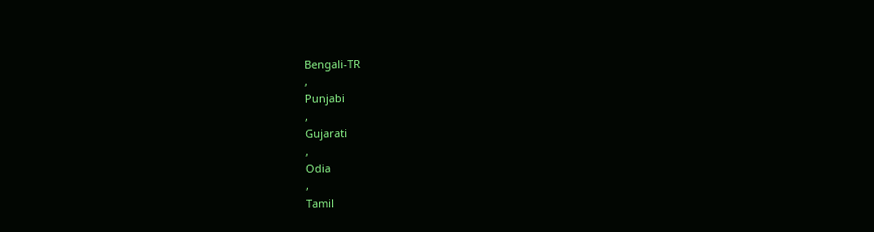Bengali-TR
,
Punjabi
,
Gujarati
,
Odia
,
Tamil